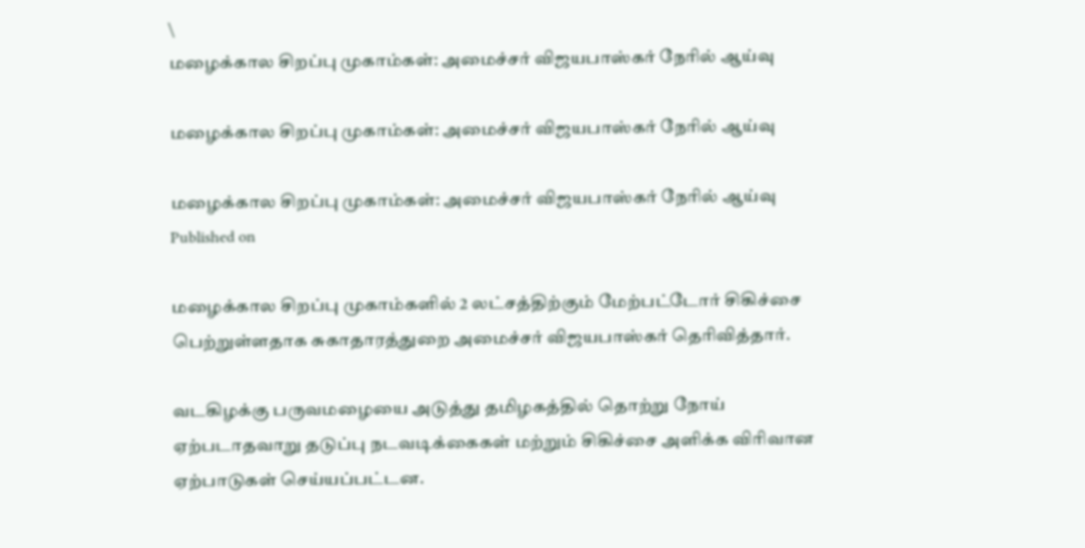\
மழைக்கால சிறப்பு முகாம்கள்: அமைச்சர் விஜயபாஸ்கர் நேரில் ஆய்வு

மழைக்கால சிறப்பு முகாம்கள்: அமைச்சர் விஜயபாஸ்கர் நேரில் ஆய்வு

மழைக்கால சிறப்பு முகாம்கள்: அமைச்சர் விஜயபாஸ்கர் நேரில் ஆய்வு
Published on

மழைக்கால சிறப்பு முகாம்களில் 2 லட்சத்திற்கும் மேற்பட்டோர் சிகிச்சை பெற்றுள்ளதாக சுகாதாரத்துறை அமைச்சர் விஜயபாஸ்கர் தெரிவித்தார்.

வடகிழக்கு பருவமழையை அடுத்து தமிழகத்தில் தொற்று நோய் ஏற்படாதவாறு தடுப்பு நடவடிக்கைகள் மற்றும் சிகிச்சை அளிக்க விரிவான ஏற்பாடுகள் செய்யப்பட்டன.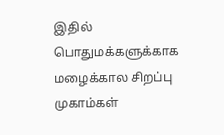இதில் பொதுமக்களுக்காக மழைக்கால சிறப்பு முகாம்கள்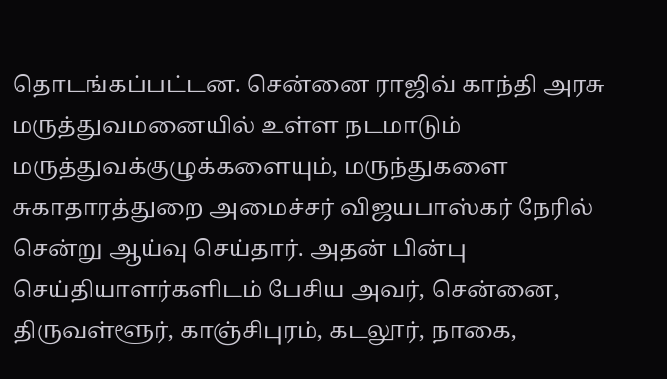தொடங்கப்பட்டன. சென்னை ராஜிவ் காந்தி அரசு மருத்துவமனையில் உள்ள நடமாடும் மருத்துவக்குழுக்களையும், மருந்துகளை சுகாதாரத்துறை அமைச்சர் விஜயபாஸ்கர் நேரில் சென்று ஆய்வு செய்தார். அதன் பின்பு செய்தியாளர்களிடம் பேசிய அவர், சென்னை, திருவள்ளூர், காஞ்சிபுரம், கடலூர், நாகை,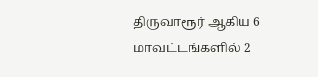திருவாரூர் ஆகிய 6 மாவட்டங்களில் 2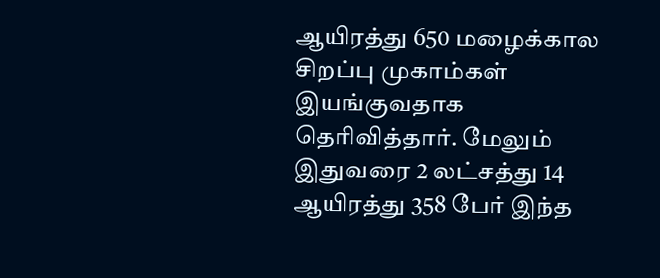ஆயிரத்து 650 மழைக்கால சிறப்பு முகாம்கள் இயங்குவதாக தெரிவித்தார். மேலும் இதுவரை 2 லட்சத்து 14 ஆயிரத்து 358 பேர் இந்த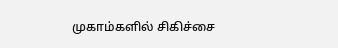முகாம்களில் சிகிச்சை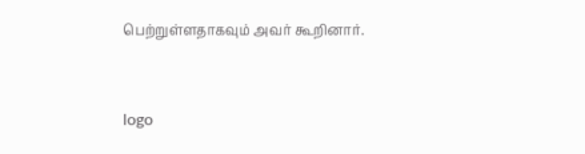பெற்றுள்ளதாகவும் அவர் கூறினார்.


logo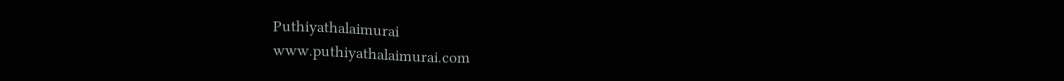Puthiyathalaimurai
www.puthiyathalaimurai.com